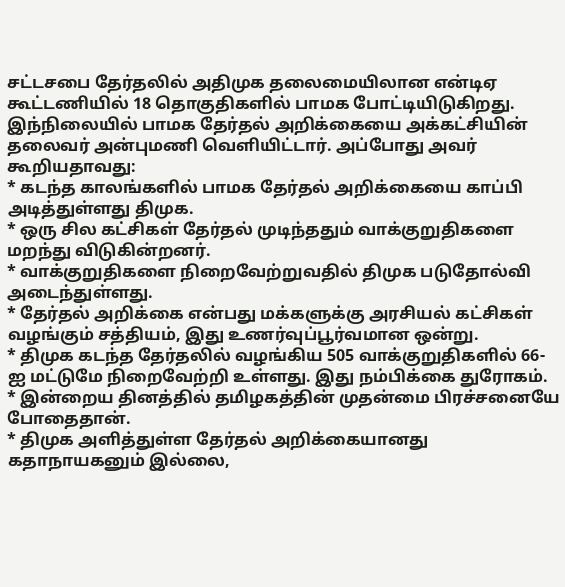சட்டசபை தேர்தலில் அதிமுக தலைமையிலான என்டிஏ கூட்டணியில் 18 தொகுதிகளில் பாமக போட்டியிடுகிறது. இந்நிலையில் பாமக தேர்தல் அறிக்கையை அக்கட்சியின் தலைவர் அன்புமணி வெளியிட்டார். அப்போது அவர் கூறியதாவது:
* கடந்த காலங்களில் பாமக தேர்தல் அறிக்கையை காப்பி அடித்துள்ளது திமுக.
* ஒரு சில கட்சிகள் தேர்தல் முடிந்ததும் வாக்குறுதிகளை மறந்து விடுகின்றனர்.
* வாக்குறுதிகளை நிறைவேற்றுவதில் திமுக படுதோல்வி அடைந்துள்ளது.
* தேர்தல் அறிக்கை என்பது மக்களுக்கு அரசியல் கட்சிகள் வழங்கும் சத்தியம், இது உணர்வுப்பூர்வமான ஒன்று.
* திமுக கடந்த தேர்தலில் வழங்கிய 505 வாக்குறுதிகளில் 66-ஐ மட்டுமே நிறைவேற்றி உள்ளது. இது நம்பிக்கை துரோகம்.
* இன்றைய தினத்தில் தமிழகத்தின் முதன்மை பிரச்சனையே போதைதான்.
* திமுக அளித்துள்ள தேர்தல் அறிக்கையானது கதாநாயகனும் இல்லை,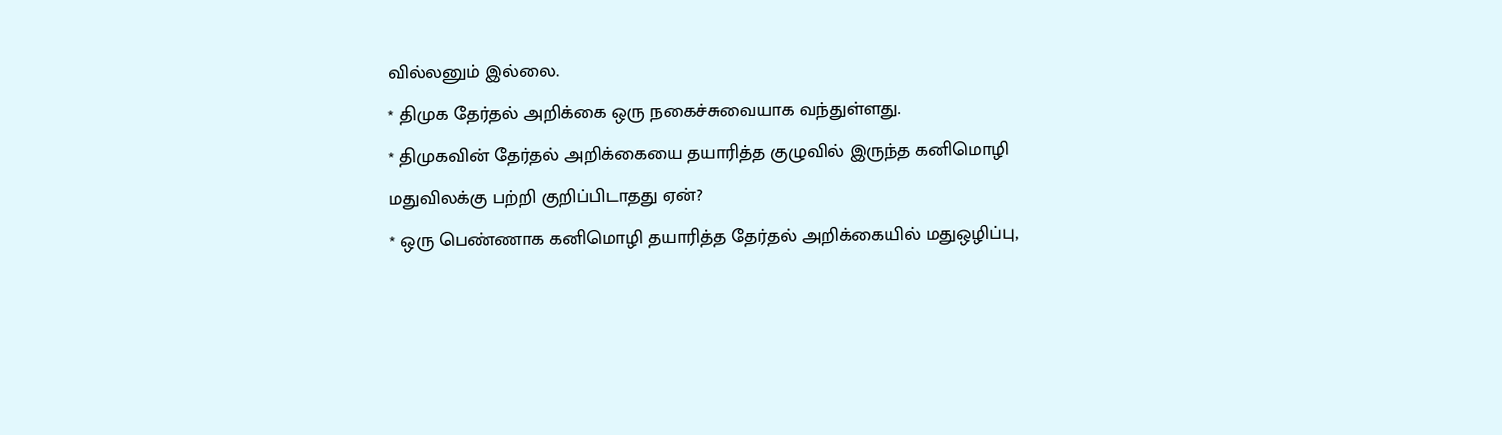வில்லனும் இல்லை.
* திமுக தேர்தல் அறிக்கை ஒரு நகைச்சுவையாக வந்துள்ளது.
* திமுகவின் தேர்தல் அறிக்கையை தயாரித்த குழுவில் இருந்த கனிமொழி மதுவிலக்கு பற்றி குறிப்பிடாதது ஏன்?
* ஒரு பெண்ணாக கனிமொழி தயாரித்த தேர்தல் அறிக்கையில் மதுஒழிப்பு,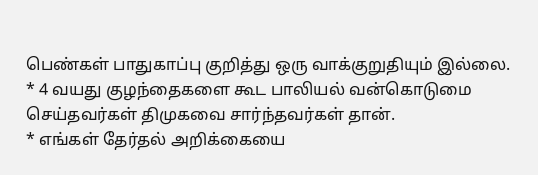பெண்கள் பாதுகாப்பு குறித்து ஒரு வாக்குறுதியும் இல்லை.
* 4 வயது குழந்தைகளை கூட பாலியல் வன்கொடுமை செய்தவர்கள் திமுகவை சார்ந்தவர்கள் தான்.
* எங்கள் தேர்தல் அறிக்கையை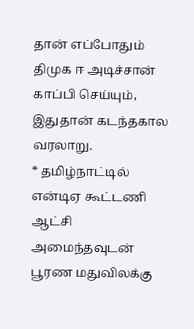தான் எப்போதும் திமுக ஈ அடிச்சான் காப்பி செய்யும், இதுதான் கடந்தகால வரலாறு.
* தமிழ்நாட்டில் என்டிஏ கூட்டணி ஆட்சி அமைந்தவுடன் பூரண மதுவிலக்கு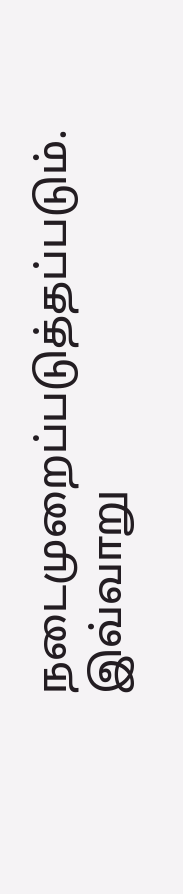நடைமுறைப்படுத்தப்படும்.
இவ்வாறு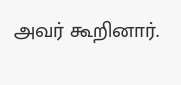அவர் கூறினார்.